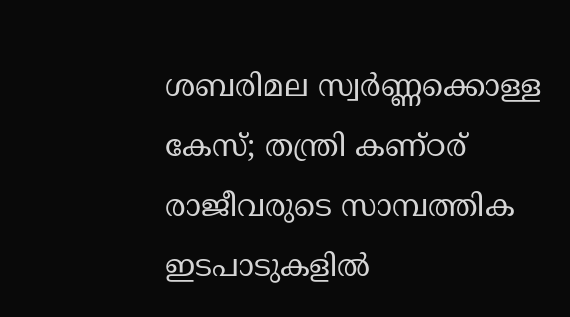ശബരിമല സ്വർണ്ണക്കൊള്ള കേസ്; തന്ത്രി കണ്ഠര് രാജീവരുടെ സാമ്പത്തിക ഇടപാടുകളില്‍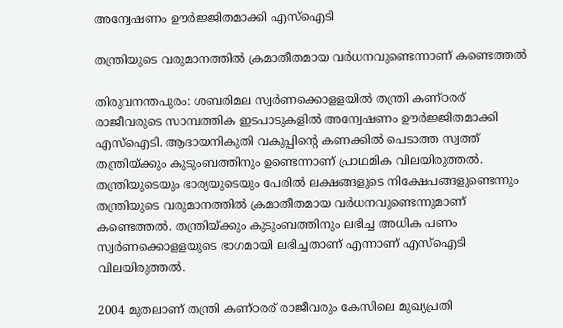അന്വേഷണം ഊര്‍ജ്ജിതമാക്കി എസ്‌ഐടി

തന്ത്രിയുടെ വരുമാനത്തില്‍ ക്രമാതീതമായ വര്‍ധനവുണ്ടെന്നാണ് കണ്ടെത്തല്‍

തിരുവനന്തപുരം: ശബരിമല സ്വര്‍ണക്കൊളളയില്‍ തന്ത്രി കണ്ഠരര് രാജീവരുടെ സാമ്പത്തിക ഇടപാടുകളില്‍ അന്വേഷണം ഊര്‍ജ്ജിതമാക്കി എസ്‌ഐടി. ആദായനികുതി വകുപ്പിന്റെ കണക്കിൽ പെടാത്ത സ്വത്ത് തന്ത്രിയ്ക്കും കുടുംബത്തിനും ഉണ്ടെന്നാണ് പ്രാഥമിക വിലയിരുത്തല്‍. തന്ത്രിയുടെയും ഭാര്യയുടെയും പേരില്‍ ലക്ഷങ്ങളുടെ നിക്ഷേപങ്ങളുണ്ടെന്നും തന്ത്രിയുടെ വരുമാനത്തില്‍ ക്രമാതീതമായ വര്‍ധനവുണ്ടെന്നുമാണ് കണ്ടെത്തല്‍. തന്ത്രിയ്ക്കും കുടുംബത്തിനും ലഭിച്ച അധിക പണം സ്വര്‍ണക്കൊളളയുടെ ഭാഗമായി ലഭിച്ചതാണ് എന്നാണ് എസ്‌ഐടി വിലയിരുത്തല്‍.

2004 മുതലാണ് തന്ത്രി കണ്ഠരര് രാജീവരും കേസിലെ മുഖ്യപ്രതി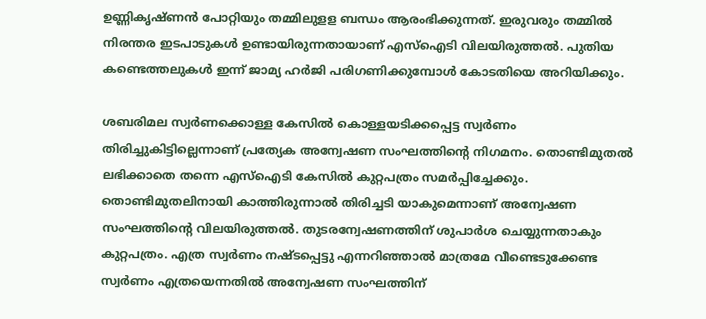ഉണ്ണികൃഷ്ണന്‍ പോറ്റിയും തമ്മിലുളള ബന്ധം ആരംഭിക്കുന്നത്. ഇരുവരും തമ്മില്‍ നിരന്തര ഇടപാടുകള്‍ ഉണ്ടായിരുന്നതായാണ് എസ്‌ഐടി വിലയിരുത്തല്‍. പുതിയ കണ്ടെത്തലുകള്‍ ഇന്ന് ജാമ്യ ഹര്‍ജി പരിഗണിക്കുമ്പോള്‍ കോടതിയെ അറിയിക്കും.

ശബരിമല സ്വർണക്കൊള്ള കേസിൽ കൊള്ളയടിക്കപ്പെട്ട സ്വർണം തിരിച്ചുകിട്ടില്ലെന്നാണ് പ്രത്യേക അന്വേഷണ സംഘത്തിന്‍റെ നിഗമനം. തൊണ്ടിമുതൽ ലഭിക്കാതെ തന്നെ എസ്‌ഐടി കേസിൽ കുറ്റപത്രം സമർപ്പിച്ചേക്കും. തൊണ്ടിമുതലിനായി കാത്തിരുന്നാൽ തിരിച്ചടി യാകുമെന്നാണ് അന്വേഷണ സംഘത്തിന്റെ വിലയിരുത്തൽ. തുടരന്വേഷണത്തിന് ശുപാർശ ചെയ്യുന്നതാകും കുറ്റപത്രം. എത്ര സ്വർണം നഷ്ടപ്പെട്ടു എന്നറിഞ്ഞാൽ മാത്രമേ വീണ്ടെടുക്കേണ്ട സ്വർണം എത്രയെന്നതിൽ അന്വേഷണ സംഘത്തിന്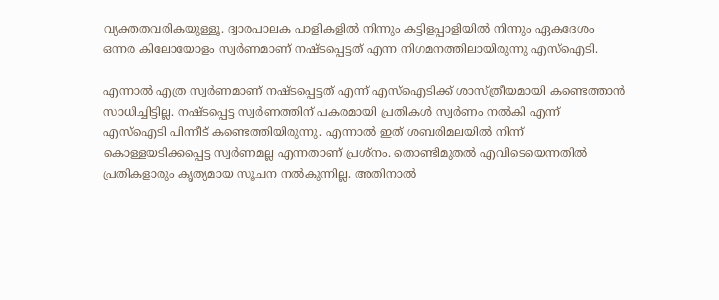വ്യക്തതവരികയുള്ളൂ. ദ്വാരപാലക പാളികളിൽ നിന്നും കട്ടിളപ്പാളിയിൽ നിന്നും ഏകദേശം ഒന്നര കിലോയോളം സ്വർണമാണ് നഷ്ടപ്പെട്ടത് എന്ന നിഗമനത്തിലായിരുന്നു എസ്ഐടി.

എന്നാൽ എത്ര സ്വർണമാണ് നഷ്ടപ്പെട്ടത് എന്ന് എസ്ഐടിക്ക് ശാസ്ത്രീയമായി കണ്ടെത്താൻ സാധിച്ചിട്ടില്ല. നഷ്ടപ്പെട്ട സ്വർണത്തിന് പകരമായി പ്രതികൾ സ്വർണം നൽകി എന്ന് എസ്ഐടി പിന്നീട് കണ്ടെത്തിയിരുന്നു. എന്നാൽ ഇത് ശബരിമലയിൽ നിന്ന് കൊള്ളയടിക്കപ്പെട്ട സ്വർണമല്ല എന്നതാണ് പ്രശ്നം. തൊണ്ടിമുതൽ എവിടെയെന്നതിൽ പ്രതികളാരും കൃത്യമായ സൂചന നൽകുന്നില്ല. അതിനാൽ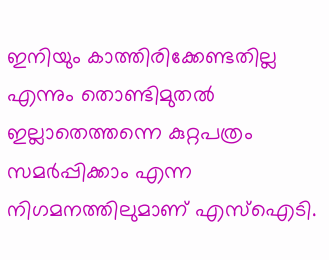ഇനിയും കാത്തിരിക്കേണ്ടതില്ല എന്നും തൊണ്ടിമുതൽ ഇല്ലാതെത്തന്നെ കുറ്റപത്രം സമർപ്പിക്കാം എന്ന നിഗമനത്തിലുമാണ് എസ്ഐടി.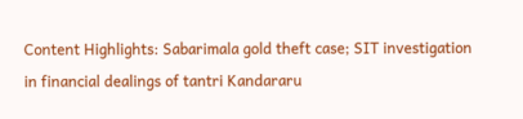Content Highlights: Sabarimala gold theft case; SIT investigation in financial dealings of tantri Kandararu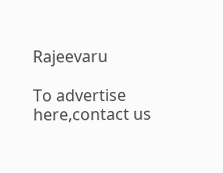Rajeevaru

To advertise here,contact us